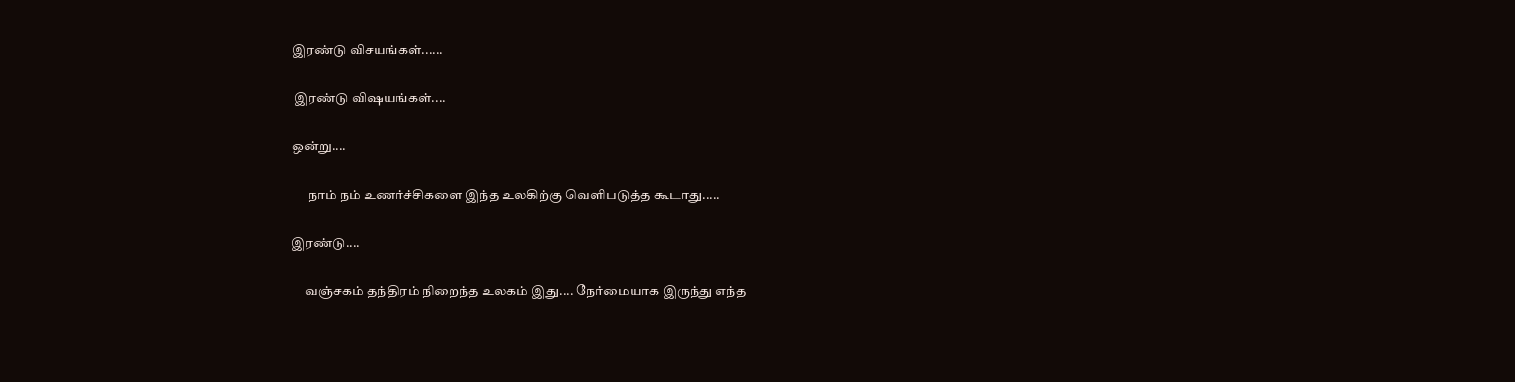இரண்டு விசயங்கள்......

 இரண்டு விஷயங்கள்....

ஒன்று....

      நாம் நம் உணர்ச்சிகளை இந்த உலகிற்கு வெளிபடுத்த கூடாது.....

இரண்டு....

     வஞ்சகம் தந்திரம் நிறைந்த உலகம் இது.... நேர்மையாக இருந்து எந்த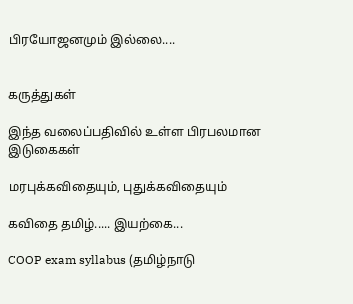பிரயோஜனமும் இல்லை....


கருத்துகள்

இந்த வலைப்பதிவில் உள்ள பிரபலமான இடுகைகள்

மரபுக்கவிதையும், புதுக்கவிதையும்

கவிதை தமிழ்..... இயற்கை...

COOP exam syllabus (தமிழ்நாடு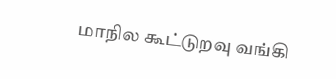மாநில கூட்டுறவு வங்கி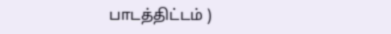பாடத்திட்டம் )